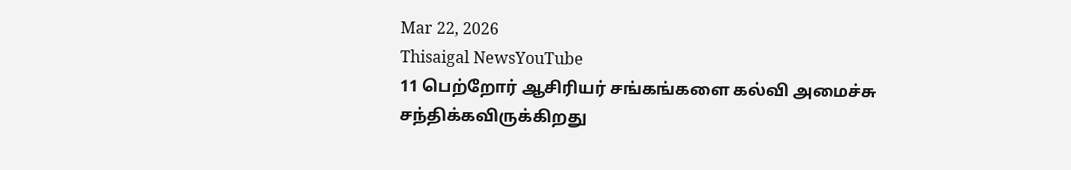Mar 22, 2026
Thisaigal NewsYouTube
11 பெற்றோர் ஆசிரியர் சங்கங்களை கல்வி அமைச்சு சந்திக்கவிருக்கிறது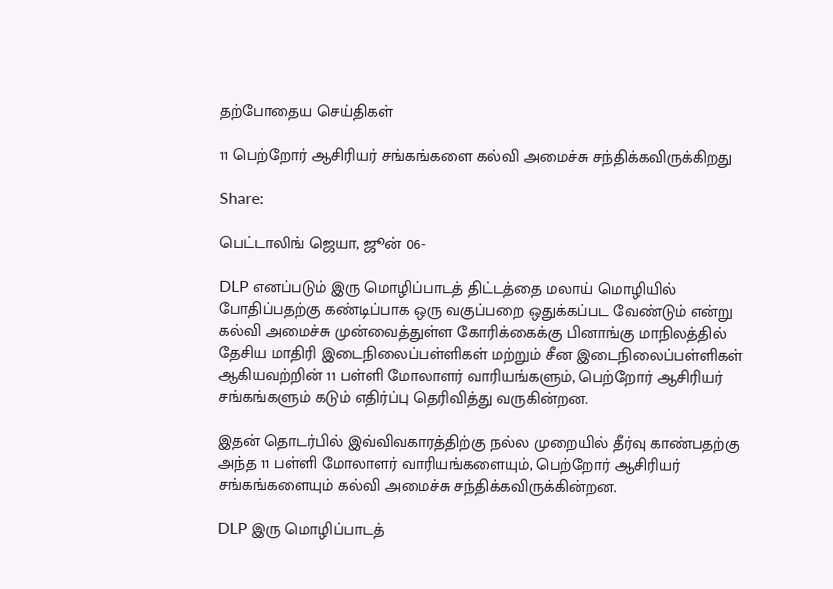தற்போதைய செய்திகள்

11 பெற்றோர் ஆசிரியர் சங்கங்களை கல்வி அமைச்சு சந்திக்கவிருக்கிறது

Share:

பெட்டாலிங் ஜெயா, ஜூன் 06-

DLP எனப்படும் இரு மொழிப்பாடத் திட்டத்தை மலாய் மொழியில் போதிப்பதற்கு கண்டிப்பாக ஒரு வகுப்பறை ஒதுக்கப்பட வேண்டும் என்று கல்வி அமைச்சு முன்வைத்துள்ள கோரிக்கைக்கு பினாங்கு மாநிலத்தில் தேசிய மாதிரி இடைநிலைப்பள்ளிகள் மற்றும் சீன இடைநிலைப்பள்ளிகள் ஆகியவற்றின் 11 பள்ளி மோலாளர் வாரியங்களும், பெற்றோர் ஆசிரியர் சங்கங்களும் கடும் எதிர்ப்பு தெரிவித்து வருகின்றன.

இதன் தொடர்பில் இவ்விவகாரத்திற்கு நல்ல முறையில் தீர்வு காண்பதற்கு அந்த 11 பள்ளி மோலாளர் வாரியங்களையும், பெற்றோர் ஆசிரியர் சங்கங்களையும் கல்வி அமைச்சு சந்திக்கவிருக்கின்றன.

DLP இரு மொழிப்பாடத்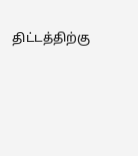திட்டத்திற்கு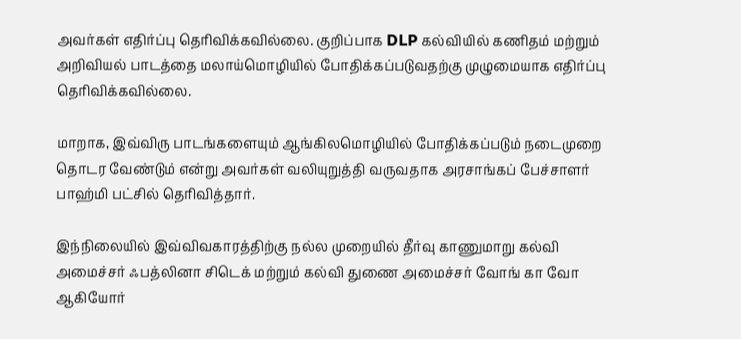அவர்கள் எதிர்ப்பு தெரிவிக்கவில்லை. குறிப்பாக DLP கல்வியில் கணிதம் மற்றும் அறிவியல் பாடத்தை மலாய்மொழியில் போதிக்கப்படுவதற்கு முழுமையாக எதிர்ப்பு தெரிவிக்கவில்லை.

மாறாக, இவ்விரு பாடங்களையும் ஆங்கிலமொழியில் போதிக்கப்படும் நடைமுறை தொடர வேண்டும் என்று அவர்கள் வலியுறுத்தி வருவதாக அரசாங்கப் பேச்சாளர் பாஹ்மி பட்சில் தெரிவித்தார்.

இந்நிலையில் இவ்விவகாரத்திற்கு நல்ல முறையில் தீர்வு காணுமாறு கல்வி அமைச்சர் ஃபத்லினா சிடெக் மற்றும் கல்வி துணை அமைச்சர் வோங் கா வோ ஆகியோர்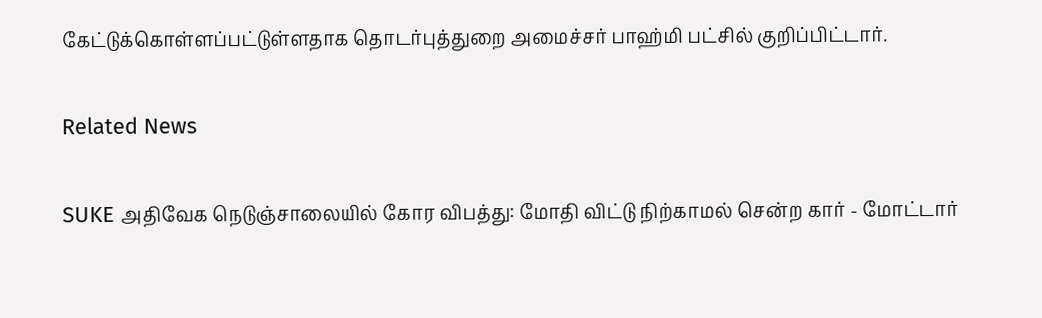கேட்டுக்கொள்ளப்பட்டுள்ளதாக தொடர்புத்துறை அமைச்சர் பாஹ்மி பட்சில் குறிப்பிட்டார்.

Related News

SUKE அதிவேக நெடுஞ்சாலையில் கோர விபத்து: மோதி விட்டு நிற்காமல் சென்ற கார் - மோட்டார்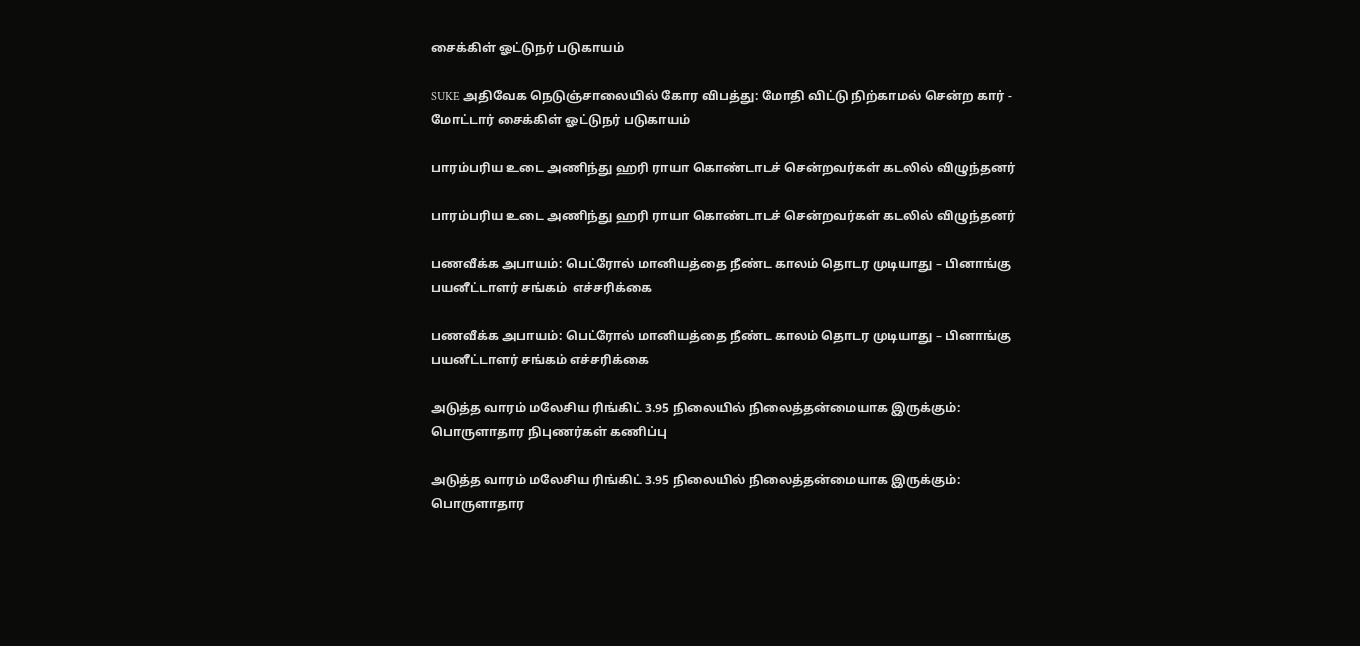சைக்கிள் ஓட்டுநர் படுகாயம்

SUKE அதிவேக நெடுஞ்சாலையில் கோர விபத்து: மோதி விட்டு நிற்காமல் சென்ற கார் - மோட்டார் சைக்கிள் ஓட்டுநர் படுகாயம்

பாரம்பரிய உடை அணிந்து ஹரி ராயா கொண்டாடச் சென்றவர்கள் கடலில் விழுந்தனர்

பாரம்பரிய உடை அணிந்து ஹரி ராயா கொண்டாடச் சென்றவர்கள் கடலில் விழுந்தனர்

பணவீக்க அபாயம்: பெட்ரோல் மானியத்தை நீண்ட காலம் தொடர முடியாது – பினாங்கு பயனீட்டாளர் சங்கம்  எச்சரிக்கை

பணவீக்க அபாயம்: பெட்ரோல் மானியத்தை நீண்ட காலம் தொடர முடியாது – பினாங்கு பயனீட்டாளர் சங்கம் எச்சரிக்கை

அடுத்த வாரம் மலேசிய ரிங்கிட் 3.95 நிலையில் நிலைத்தன்மையாக இருக்கும்: பொருளாதார நிபுணர்கள் கணிப்பு

அடுத்த வாரம் மலேசிய ரிங்கிட் 3.95 நிலையில் நிலைத்தன்மையாக இருக்கும்: பொருளாதார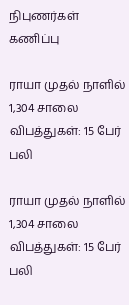நிபுணர்கள் கணிப்பு

ராயா முதல் நாளில் 1,304 சாலை விபத்துகள்: 15 பேர் பலி

ராயா முதல் நாளில் 1,304 சாலை விபத்துகள்: 15 பேர் பலி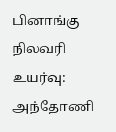பினாங்கு நிலவரி உயர்வு: அந்தோணி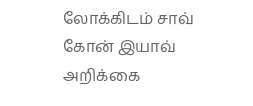லோக்கிடம் சாவ் கோன் இயாவ் அறிக்கை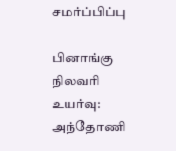சமர்ப்பிப்பு

பினாங்கு நிலவரி உயர்வு: அந்தோணி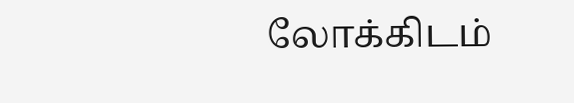லோக்கிடம்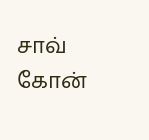சாவ் கோன்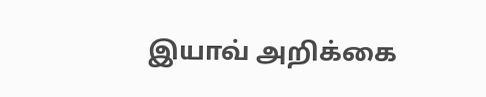இயாவ் அறிக்கை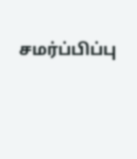சமர்ப்பிப்பு